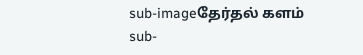sub-imageதேர்தல் களம்
sub-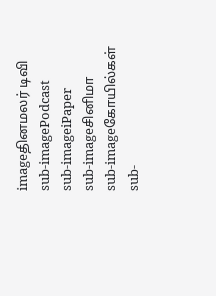imageதினமலர் டிவி
sub-imagePodcast
sub-imageiPaper
sub-imageசினிமா
sub-imageகோயில்கள்
sub-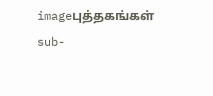imageபுத்தகங்கள்
sub-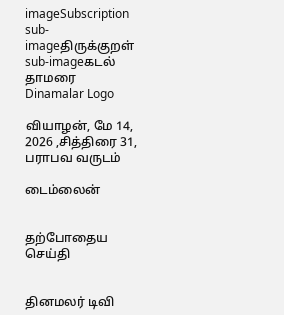imageSubscription
sub-imageதிருக்குறள்
sub-imageகடல் தாமரை
Dinamalar Logo

வியாழன், மே 14, 2026 ,சித்திரை 31, பராபவ வருடம்

டைம்லைன்


தற்போதைய செய்தி


தினமலர் டிவி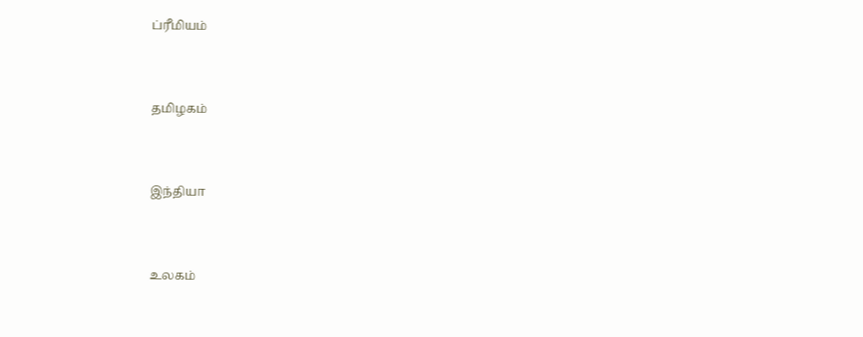ப்ரீமியம்


தமிழகம்


இந்தியா


உலகம்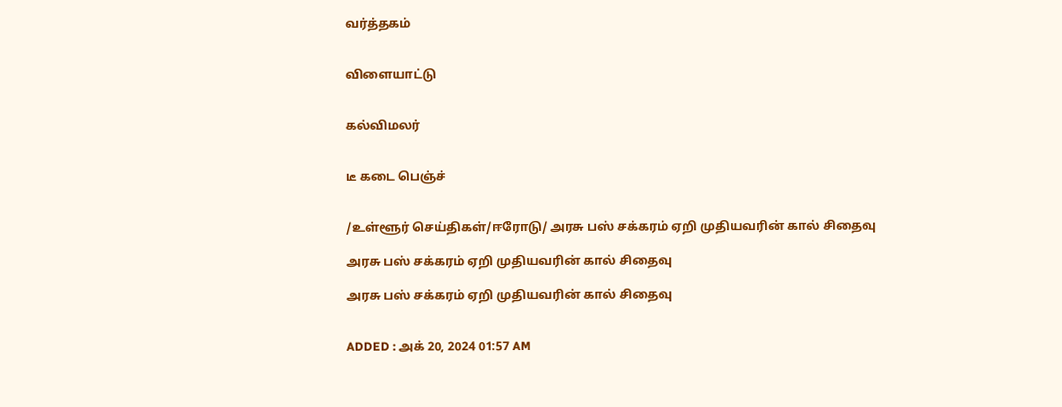வர்த்தகம்


விளையாட்டு


கல்விமலர்


டீ கடை பெஞ்ச்


/உள்ளூர் செய்திகள்/ஈரோடு/ அரசு பஸ் சக்கரம் ஏறி முதியவரின் கால் சிதைவு

அரசு பஸ் சக்கரம் ஏறி முதியவரின் கால் சிதைவு

அரசு பஸ் சக்கரம் ஏறி முதியவரின் கால் சிதைவு


ADDED : அக் 20, 2024 01:57 AM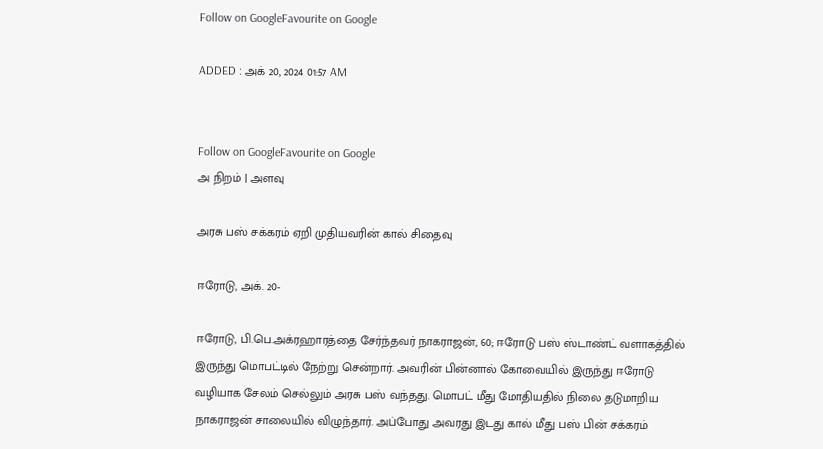Follow on GoogleFavourite on Google

ADDED : அக் 20, 2024 01:57 AM


Follow on GoogleFavourite on Google
அ நிறம் | அளவு

அரசு பஸ் சக்கரம் ஏறி முதியவரின் கால் சிதைவு

ஈரோடு, அக். 20-

ஈரோடு, பி.பெ.அக்ரஹாரத்தை சேர்ந்தவர் நாகராஜன், 60; ஈரோடு பஸ் ஸ்டாண்ட் வளாகத்தில் இருந்து மொபட்டில் நேற்று சென்றார். அவரின் பின்னால் கோவையில் இருந்து ஈரோடு வழியாக சேலம் செல்லும் அரசு பஸ் வந்தது. மொபட் மீது மோதியதில் நிலை தடுமாறிய நாகராஜன் சாலையில் விழுந்தார். அப்போது அவரது இடது கால் மீது பஸ் பின் சக்கரம்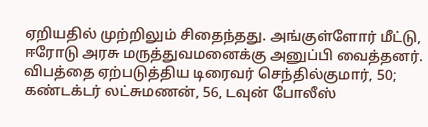ஏறியதில் முற்றிலும் சிதைந்தது. அங்குள்ளோர் மீட்டு, ஈரோடு அரசு மருத்துவமனைக்கு அனுப்பி வைத்தனர். விபத்தை ஏற்படுத்திய டிரைவர் செந்தில்குமார், 50; கண்டக்டர் லட்சுமணன், 56, டவுன் போலீஸ்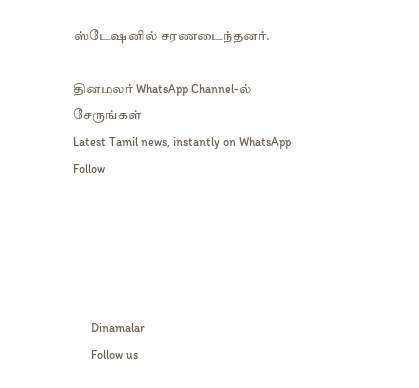ஸ்டேஷனில் சரணடைந்தனர்.

தினமலர் WhatsApp Channel-ல் சேருங்கள்
Latest Tamil news, instantly on WhatsApp
Follow





      Dinamalar
      Follow us